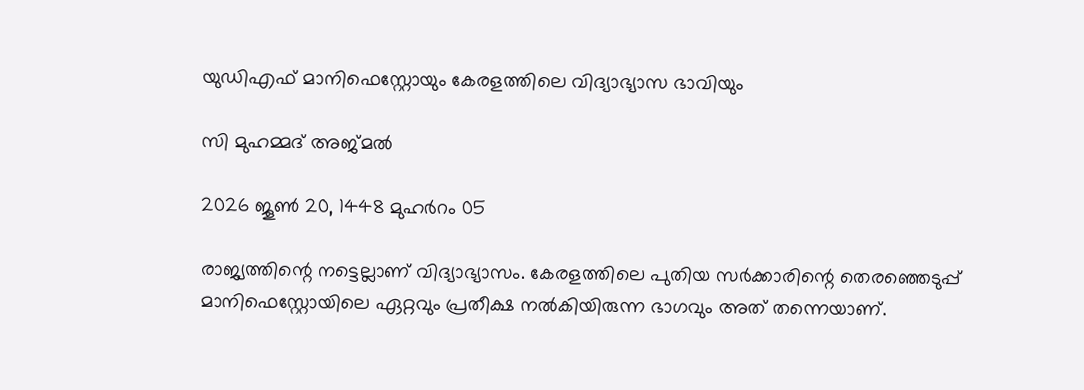യുഡിഎഫ് മാനിഫെസ്റ്റോയും കേരളത്തിലെ വിദ്യാഭ്യാസ ഭാവിയും

സി മുഹമ്മദ് അജ്മൽ

2026 ജൂൺ 20, 1448 മുഹർറം 05

രാജ്യത്തിന്റെ നട്ടെല്ലാണ്‌ വിദ്യാഭ്യാസം. കേരളത്തിലെ പുതിയ സർക്കാരിന്റെ തെരഞ്ഞെടുപ്പ് മാനിഫെസ്റ്റോയിലെ ഏറ്റവും പ്രതീക്ഷ നൽകിയിരുന്ന ഭാഗവും അത് തന്നെയാണ്‌.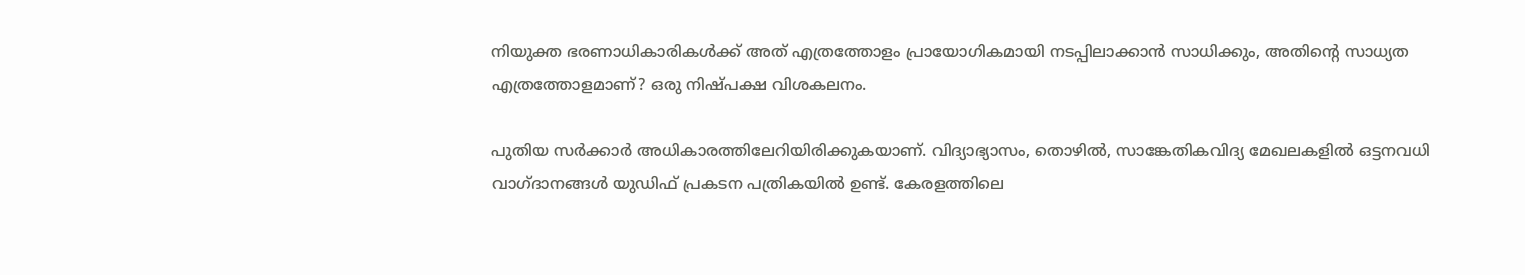നിയുക്ത ഭരണാധികാരികൾക്ക് അത് എത്രത്തോളം പ്രായോഗികമായി നടപ്പിലാക്കാൻ സാധിക്കും, അതിന്റെ സാധ്യത എത്രത്തോളമാണ്‌? ഒരു നിഷ്പക്ഷ വിശകലനം.

പുതിയ സർക്കാർ അധികാരത്തിലേറിയിരിക്കുകയാണ്. വിദ്യാഭ്യാസം, തൊഴിൽ, സാങ്കേതികവിദ്യ മേഖലകളിൽ ഒട്ടനവധി വാഗ്ദാനങ്ങൾ യുഡിഫ് പ്രകടന പത്രികയിൽ ഉണ്ട്. കേരളത്തിലെ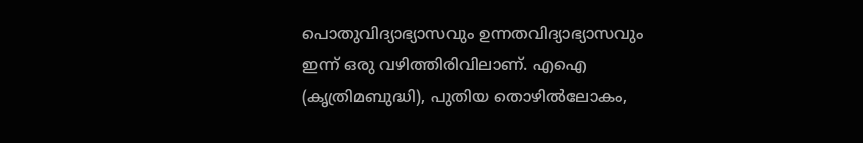പൊതുവിദ്യാഭ്യാസവും ഉന്നതവിദ്യാഭ്യാസവും ഇന്ന് ഒരു വഴിത്തിരിവിലാണ്. എഐ (കൃത്രിമബുദ്ധി), പുതിയ തൊഴിൽലോകം,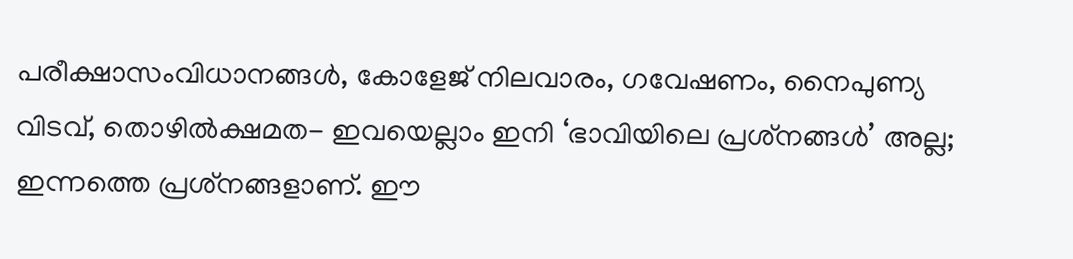പരീക്ഷാസംവിധാനങ്ങൾ, കോളേജ് നിലവാരം, ഗവേഷണം, നൈപുണ്യ വിടവ്, തൊഴിൽക്ഷമത- ഇവയെല്ലാം ഇനി ‘ഭാവിയിലെ പ്രശ്‌നങ്ങൾ’ അല്ല; ഇന്നത്തെ പ്രശ്‌നങ്ങളാണ്. ഈ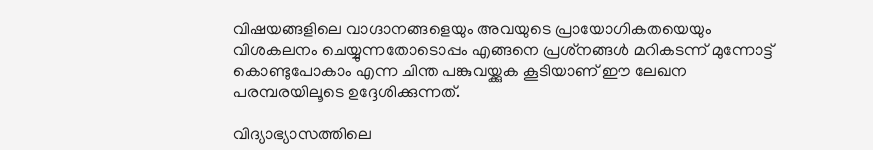വിഷയങ്ങളിലെ വാഗ്ദാനങ്ങളെയും അവയുടെ പ്രായോഗികതയെയും വിശകലനം ചെയ്യുന്നതോടൊപ്പം എങ്ങനെ പ്രശ്‌നങ്ങൾ മറികടന്ന് മുന്നോട്ട് കൊണ്ടുപോകാം എന്ന ചിന്ത പങ്കുവയ്ക്കുക കൂടിയാണ് ഈ ലേഖന പരമ്പരയിലൂടെ ഉദ്ദേശിക്കുന്നത്.

വിദ്യാഭ്യാസത്തിലെ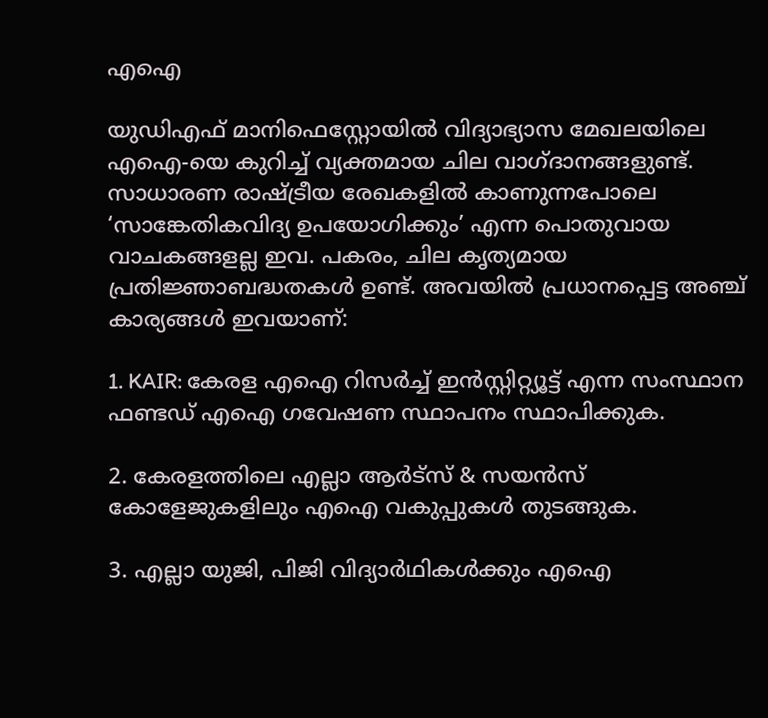എഐ

യുഡിഎഫ് മാനിഫെസ്റ്റോയിൽ വിദ്യാഭ്യാസ മേഖലയിലെ എഐ-യെ കുറിച്ച് വ്യക്തമായ ചില വാഗ്ദാനങ്ങളുണ്ട്. സാധാരണ രാഷ്ട്രീയ രേഖകളിൽ കാണുന്നപോലെ ‘സാങ്കേതികവിദ്യ ഉപയോഗിക്കും’ എന്ന പൊതുവായ വാചകങ്ങളല്ല ഇവ. പകരം, ചില കൃത്യമായ പ്രതിജ്ഞാബദ്ധതകൾ ഉണ്ട്. അവയിൽ പ്രധാനപ്പെട്ട അഞ്ച് കാര്യങ്ങൾ ഇവയാണ്:

1. KAIR: കേരള എഐ റിസർച്ച് ഇൻസ്റ്റിറ്റ്യൂട്ട് എന്ന സംസ്ഥാന ഫണ്ടഡ് എഐ ഗവേഷണ സ്ഥാപനം സ്ഥാപിക്കുക.

2. കേരളത്തിലെ എല്ലാ ആർട്‌സ് & സയൻസ് കോളേജുകളിലും എഐ വകുപ്പുകൾ തുടങ്ങുക.

3. എല്ലാ യുജി, പിജി വിദ്യാർഥികൾക്കും എഐ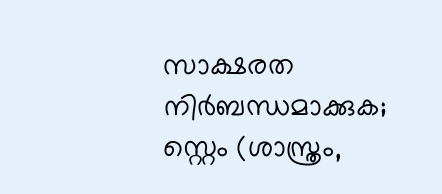സാക്ഷരത നിർബന്ധമാക്കുക; സ്റ്റെം (ശാസ്ത്രം,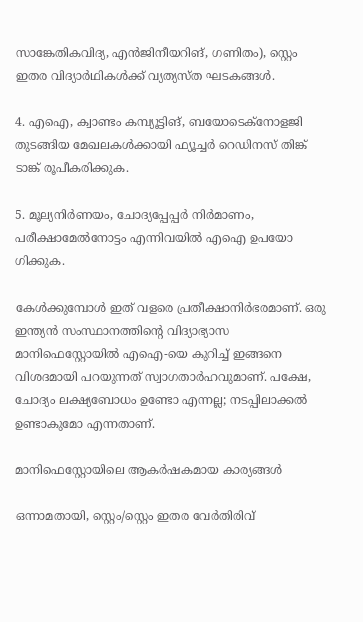സാങ്കേതികവിദ്യ, എൻജിനീയറിങ്, ഗണിതം), സ്റ്റെം ഇതര വിദ്യാർഥികൾക്ക് വ്യത്യസ്ത ഘടകങ്ങൾ.

4. എഐ, ക്വാണ്ടം കമ്പ്യൂട്ടിങ്, ബയോടെക്‌നോളജി തുടങ്ങിയ മേഖലകൾക്കായി ഫ്യൂച്ചർ റെഡിനസ് തിങ്ക് ടാങ്ക് രൂപീകരിക്കുക.

5. മൂല്യനിർണയം, ചോദ്യപ്പേപ്പർ നിർമാണം, പരീക്ഷാമേൽനോട്ടം എന്നിവയിൽ എഐ ഉപയോ ഗിക്കുക.

കേൾക്കുമ്പോൾ ഇത് വളരെ പ്രതീക്ഷാനിർഭരമാണ്. ഒരു ഇന്ത്യൻ സംസ്ഥാനത്തിന്റെ വിദ്യാഭ്യാസ മാനിഫെസ്റ്റോയിൽ എഐ-യെ കുറിച്ച് ഇങ്ങനെ വിശദമായി പറയുന്നത് സ്വാഗതാർഹവുമാണ്. പക്ഷേ, ചോദ്യം ലക്ഷ്യബോധം ഉണ്ടോ എന്നല്ല; നടപ്പിലാക്കൽ ഉണ്ടാകുമോ എന്നതാണ്.

മാനിഫെസ്റ്റോയിലെ ആകർഷകമായ കാര്യങ്ങൾ

ഒന്നാമതായി, സ്റ്റെം/സ്റ്റെം ഇതര വേർതിരിവ്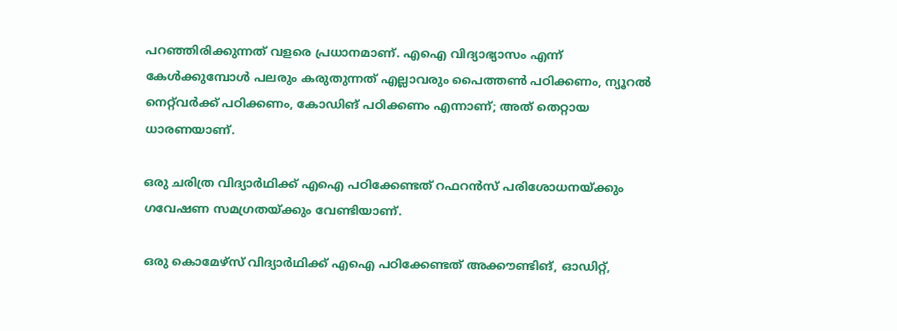പറഞ്ഞിരിക്കുന്നത് വളരെ പ്രധാനമാണ്. എഐ വിദ്യാഭ്യാസം എന്ന് കേൾക്കുമ്പോൾ പലരും കരുതുന്നത് എല്ലാവരും പൈത്തൺ പഠിക്കണം, ന്യൂറൽ നെറ്റ്‌വർക്ക് പഠിക്കണം, കോഡിങ് പഠിക്കണം എന്നാണ്; അത് തെറ്റായ ധാരണയാണ്.

ഒരു ചരിത്ര വിദ്യാർഥിക്ക് എഐ പഠിക്കേണ്ടത് റഫറൻസ് പരിശോധനയ്ക്കും ഗവേഷണ സമഗ്രതയ്ക്കും വേണ്ടിയാണ്.

ഒരു കൊമേഴ്‌സ് വിദ്യാർഥിക്ക് എഐ പഠിക്കേണ്ടത് അക്കൗണ്ടിങ്, ഓഡിറ്റ്,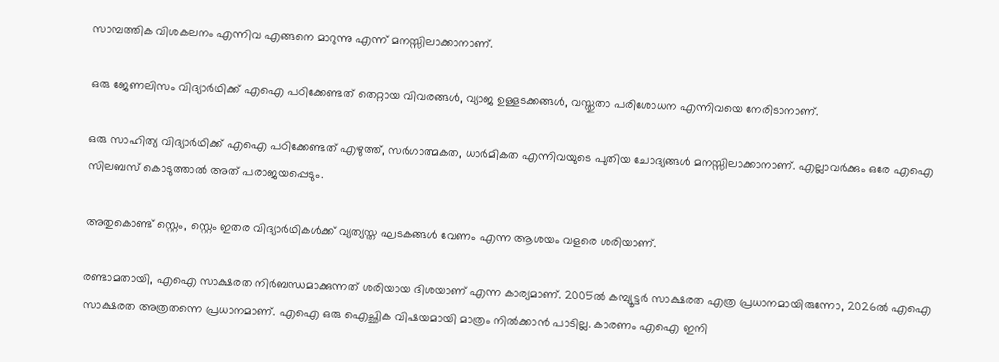സാമ്പത്തിക വിശകലനം എന്നിവ എങ്ങനെ മാറുന്നു എന്ന് മനസ്സിലാക്കാനാണ്.

ഒരു ജേണലിസം വിദ്യാർഥിക്ക് എഐ പഠിക്കേണ്ടത് തെറ്റായ വിവരങ്ങൾ, വ്യാജ ഉള്ളടക്കങ്ങൾ, വസ്തുതാ പരിശോധന എന്നിവയെ നേരിടാനാണ്.

ഒരു സാഹിത്യ വിദ്യാർഥിക്ക് എഐ പഠിക്കേണ്ടത് എഴുത്ത്, സർഗാത്മകത, ധാർമികത എന്നിവയുടെ പുതിയ ചോദ്യങ്ങൾ മനസ്സിലാക്കാനാണ്. എല്ലാവർക്കും ഒരേ എഐ സിലബസ് കൊടുത്താൽ അത് പരാജയപ്പെടും.

അതുകൊണ്ട് സ്റ്റെം, സ്റ്റെം ഇതര വിദ്യാർഥികൾക്ക് വ്യത്യസ്ത ഘടകങ്ങൾ വേണം എന്ന ആശയം വളരെ ശരിയാണ്.

രണ്ടാമതായി, എഐ സാക്ഷരത നിർബന്ധമാക്കുന്നത് ശരിയായ ദിശയാണ് എന്ന കാര്യമാണ്. 2005ൽ കമ്പ്യൂട്ടർ സാക്ഷരത എത്ര പ്രധാനമായിരുന്നോ, 2026ൽ എഐ സാക്ഷരത അത്രതന്നെ പ്രധാനമാണ്. എഐ ഒരു ഐച്ഛിക വിഷയമായി മാത്രം നിൽക്കാൻ പാടില്ല. കാരണം എഐ ഇനി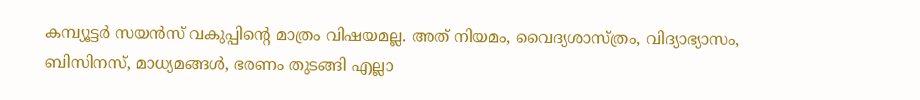കമ്പ്യൂട്ടർ സയൻസ് വകുപ്പിന്റെ മാത്രം വിഷയമല്ല. അത് നിയമം, വൈദ്യശാസ്ത്രം, വിദ്യാഭ്യാസം, ബിസിനസ്, മാധ്യമങ്ങൾ, ഭരണം തുടങ്ങി എല്ലാ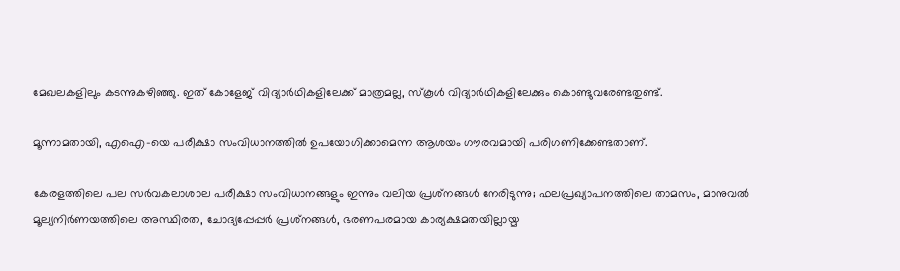മേഖലകളിലും കടന്നുകഴിഞ്ഞു. ഇത് കോളേജ് വിദ്യാർഥികളിലേക്ക് മാത്രമല്ല, സ്‌കൂൾ വിദ്യാർഥികളിലേക്കും കൊണ്ടുവരേണ്ടതുണ്ട്.

മൂന്നാമതായി, എഐ-യെ പരീക്ഷാ സംവിധാനത്തിൽ ഉപയോഗിക്കാമെന്ന ആശയം ഗൗരവമായി പരിഗണിക്കേണ്ടതാണ്.

കേരളത്തിലെ പല സർവകലാശാല പരീക്ഷാ സംവിധാനങ്ങളും ഇന്നും വലിയ പ്രശ്‌നങ്ങൾ നേരിടുന്നു; ഫലപ്രഖ്യാപനത്തിലെ താമസം, മാനുവൽ മൂല്യനിർണയത്തിലെ അസ്ഥിരത, ചോദ്യപ്പേപ്പർ പ്രശ്‌നങ്ങൾ, ഭരണപരമായ കാര്യക്ഷമതയില്ലായ്മ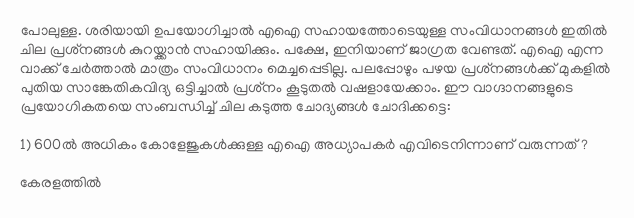പോലുള്ള. ശരിയായി ഉപയോഗിച്ചാൽ എഐ സഹായത്തോടെയുള്ള സംവിധാനങ്ങൾ ഇതിൽ ചില പ്രശ്‌നങ്ങൾ കുറയ്ക്കാൻ സഹായിക്കും. പക്ഷേ, ഇനിയാണ് ജാഗ്രത വേണ്ടത്. എഐ എന്ന വാക്ക് ചേർത്താൽ മാത്രം സംവിധാനം മെച്ചപ്പെടില്ല. പലപ്പോഴും പഴയ പ്രശ്‌നങ്ങൾക്ക് മുകളിൽ പുതിയ സാങ്കേതികവിദ്യ ഒട്ടിച്ചാൽ പ്രശ്‌നം കൂടുതൽ വഷളായേക്കാം. ഈ വാഗ്ദാനങ്ങളുടെ പ്രയോഗികതയെ സംബന്ധിച്ച് ചില കടുത്ത ചോദ്യങ്ങൾ ചോദിക്കട്ടെ:

1) 600ൽ അധികം കോളേജുകൾക്കുള്ള എഐ അധ്യാപകർ എവിടെനിന്നാണ് വരുന്നത്?

കേരളത്തിൽ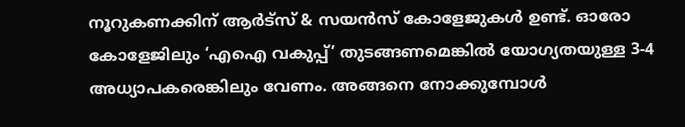നൂറുകണക്കിന് ആർട്‌സ് & സയൻസ് കോളേജുകൾ ഉണ്ട്. ഓരോ കോളേജിലും ‘എഐ വകുപ്പ്’ തുടങ്ങണമെങ്കിൽ യോഗ്യതയുള്ള 3-4 അധ്യാപകരെങ്കിലും വേണം. അങ്ങനെ നോക്കുമ്പോൾ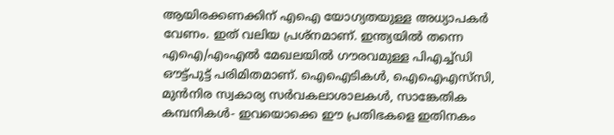ആയിരക്കണക്കിന് എഐ യോഗ്യതയുള്ള അധ്യാപകർ വേണം. ഇത് വലിയ പ്രശ്‌നമാണ്. ഇന്ത്യയിൽ തന്നെ എഐ/എംഎൽ മേഖലയിൽ ഗൗരവമുള്ള പിഎച്ച്ഡി ഔട്ട്പുട്ട് പരിമിതമാണ്. ഐഐടികൾ, ഐഐഎസ്‌സി, മുൻനിര സ്വകാര്യ സർവകലാശാലകൾ, സാങ്കേതിക കമ്പനികൾ- ഇവയൊക്കെ ഈ പ്രതിഭകളെ ഇതിനകം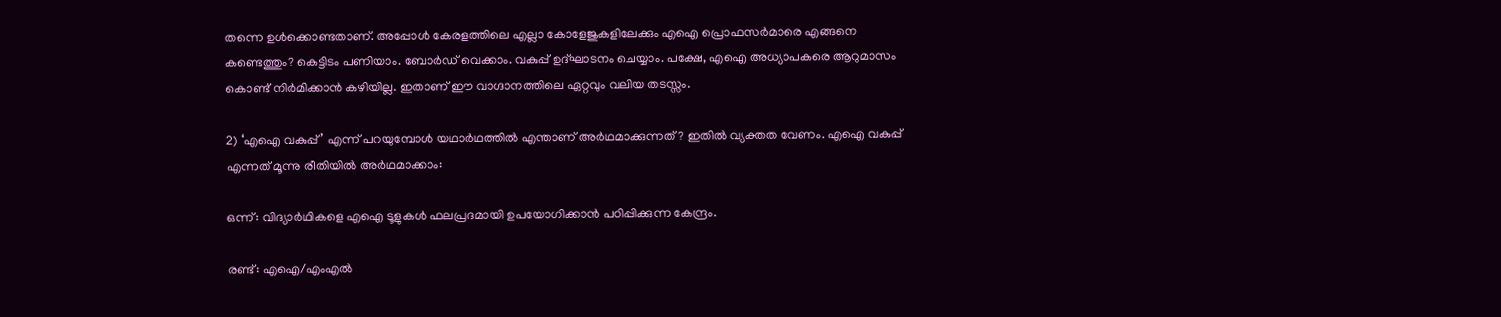തന്നെ ഉൾക്കൊണ്ടതാണ്. അപ്പോൾ കേരളത്തിലെ എല്ലാ കോളേജുകളിലേക്കും എഐ പ്രൊഫസർമാരെ എങ്ങനെ കണ്ടെത്തും? കെട്ടിടം പണിയാം. ബോർഡ് വെക്കാം. വകുപ്പ് ഉദ്ഘാടനം ചെയ്യാം. പക്ഷേ, എഐ അധ്യാപകരെ ആറുമാസം കൊണ്ട് നിർമിക്കാൻ കഴിയില്ല. ഇതാണ് ഈ വാഗ്ദാനത്തിലെ ഏറ്റവും വലിയ തടസ്സം.

2) ‘എഐ വകുപ്പ്’ എന്ന് പറയുമ്പോൾ യഥാർഥത്തിൽ എന്താണ് അർഥമാക്കുന്നത്? ഇതിൽ വ്യക്തത വേണം. എഐ വകുപ്പ് എന്നത് മൂന്നു രീതിയിൽ അർഥമാക്കാം:

ഒന്ന്: വിദ്യാർഥികളെ എഐ ടൂളുകൾ ഫലപ്രദമായി ഉപയോഗിക്കാൻ പഠിപ്പിക്കുന്ന കേന്ദ്രം.

രണ്ട്: എഐ/എംഎൽ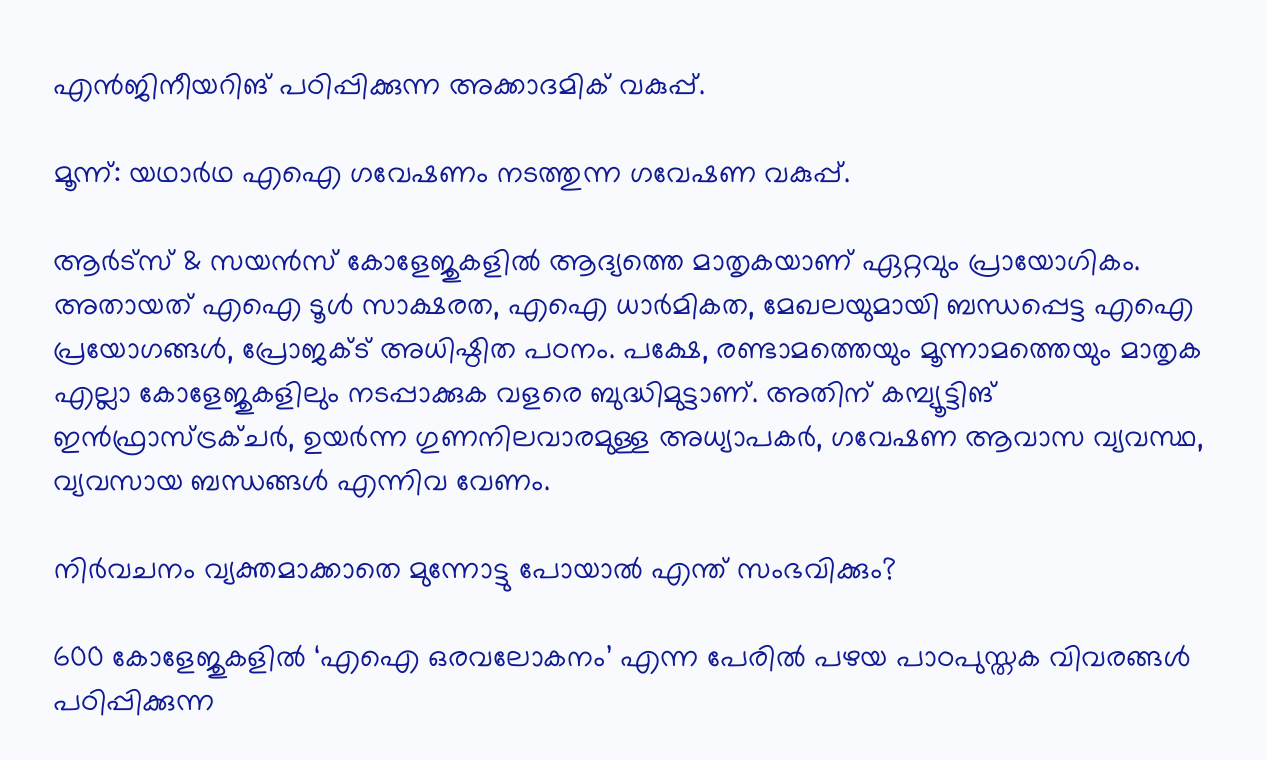എൻജിനീയറിങ് പഠിപ്പിക്കുന്ന അക്കാദമിക് വകുപ്പ്.

മൂന്ന്: യഥാർഥ എഐ ഗവേഷണം നടത്തുന്ന ഗവേഷണ വകുപ്പ്.

ആർട്‌സ് & സയൻസ് കോളേജുകളിൽ ആദ്യത്തെ മാതൃകയാണ് ഏറ്റവും പ്രായോഗികം. അതായത് എഐ ടൂൾ സാക്ഷരത, എഐ ധാർമികത, മേഖലയുമായി ബന്ധപ്പെട്ട എഐ പ്രയോഗങ്ങൾ, പ്രോജക്ട് അധിഷ്ഠിത പഠനം. പക്ഷേ, രണ്ടാമത്തെയും മൂന്നാമത്തെയും മാതൃക എല്ലാ കോളേജുകളിലും നടപ്പാക്കുക വളരെ ബുദ്ധിമുട്ടാണ്. അതിന് കമ്പ്യൂട്ടിങ് ഇൻഫ്രാസ്ട്രക്ചർ, ഉയർന്ന ഗുണനിലവാരമുള്ള അധ്യാപകർ, ഗവേഷണ ആവാസ വ്യവസ്ഥ, വ്യവസായ ബന്ധങ്ങൾ എന്നിവ വേണം.

നിർവചനം വ്യക്തമാക്കാതെ മുന്നോട്ടു പോയാൽ എന്ത് സംഭവിക്കും?

600 കോളേജുകളിൽ ‘എഐ ഒരവലോകനം’ എന്ന പേരിൽ പഴയ പാഠപുസ്തക വിവരങ്ങൾ പഠിപ്പിക്കുന്ന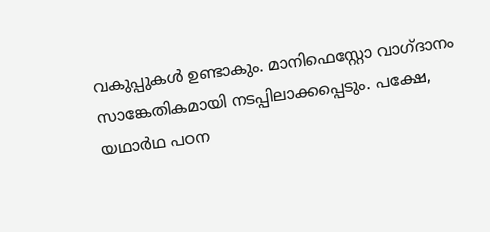വകുപ്പുകൾ ഉണ്ടാകും. മാനിഫെസ്റ്റോ വാഗ്ദാനം സാങ്കേതികമായി നടപ്പിലാക്കപ്പെടും. പക്ഷേ, യഥാർഥ പഠന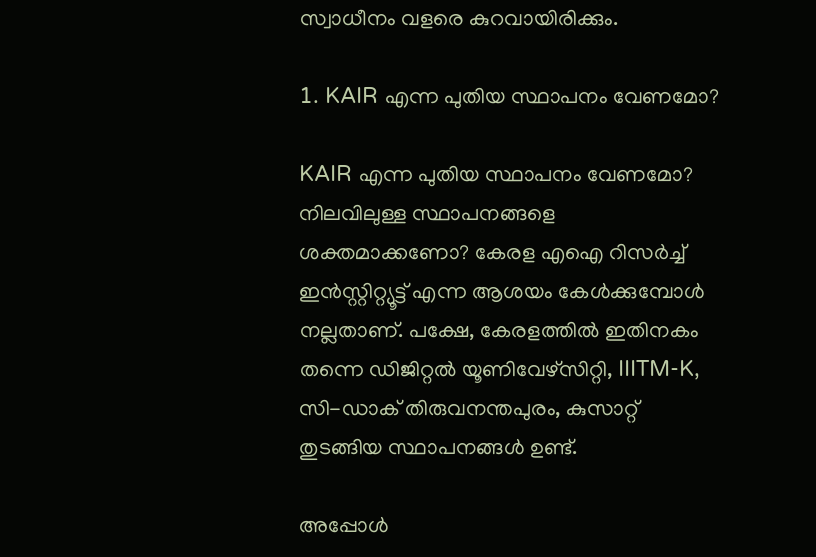സ്വാധീനം വളരെ കുറവായിരിക്കും.

1. KAIR എന്ന പുതിയ സ്ഥാപനം വേണമോ?

KAIR എന്ന പുതിയ സ്ഥാപനം വേണമോ? നിലവിലുള്ള സ്ഥാപനങ്ങളെ ശക്തമാക്കണോ? കേരള എഐ റിസർച്ച് ഇൻസ്റ്റിറ്റ്യൂട്ട് എന്ന ആശയം കേൾക്കുമ്പോൾ നല്ലതാണ്. പക്ഷേ, കേരളത്തിൽ ഇതിനകം തന്നെ ഡിജിറ്റൽ യൂണിവേഴ്‌സിറ്റി, IIITM-K, സി-ഡാക് തിരുവനന്തപുരം, കുസാറ്റ് തുടങ്ങിയ സ്ഥാപനങ്ങൾ ഉണ്ട്.

അപ്പോൾ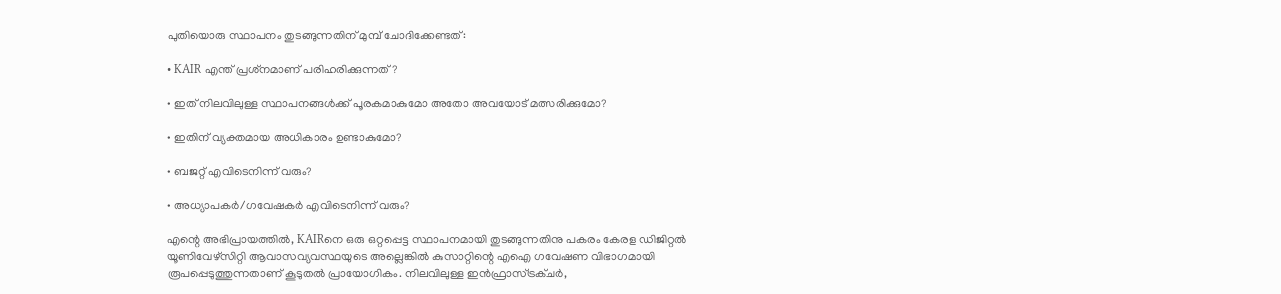പുതിയൊരു സ്ഥാപനം തുടങ്ങുന്നതിന് മുമ്പ് ചോദിക്കേണ്ടത്:

• KAIR എന്ത് പ്രശ്‌നമാണ് പരിഹരിക്കുന്നത്?

• ഇത് നിലവിലുള്ള സ്ഥാപനങ്ങൾക്ക് പൂരകമാകുമോ അതോ അവയോട് മത്സരിക്കുമോ?

• ഇതിന് വ്യക്തമായ അധികാരം ഉണ്ടാകുമോ?

• ബജറ്റ് എവിടെനിന്ന് വരും?

• അധ്യാപകർ/ഗവേഷകർ എവിടെനിന്ന് വരും?

എന്റെ അഭിപ്രായത്തിൽ, KAIRനെ ഒരു ഒറ്റപ്പെട്ട സ്ഥാപനമായി തുടങ്ങുന്നതിനു പകരം കേരള ഡിജിറ്റൽ യൂണിവേഴ്‌സിറ്റി ആവാസവ്യവസ്ഥയുടെ അല്ലെങ്കിൽ കുസാറ്റിന്റെ എഐ ഗവേഷണ വിഭാഗമായി രൂപപ്പെടുത്തുന്നതാണ് കൂടുതൽ പ്രായോഗികം. നിലവിലുള്ള ഇൻഫ്രാസ്ട്രക്ചർ,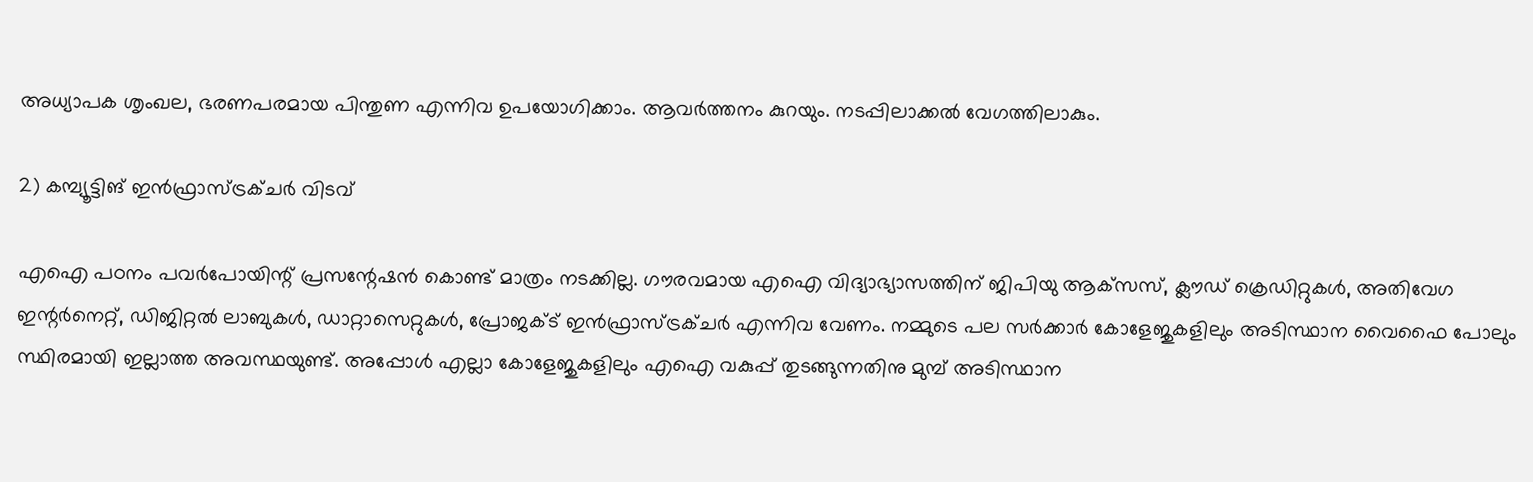അധ്യാപക ശൃംഖല, ഭരണപരമായ പിന്തുണ എന്നിവ ഉപയോഗിക്കാം. ആവർത്തനം കുറയും. നടപ്പിലാക്കൽ വേഗത്തിലാകും.

2) കമ്പ്യൂട്ടിങ് ഇൻഫ്രാസ്ട്രക്ചർ വിടവ്

എഐ പഠനം പവർപോയിന്റ് പ്രസന്റേഷൻ കൊണ്ട് മാത്രം നടക്കില്ല. ഗൗരവമായ എഐ വിദ്യാഭ്യാസത്തിന് ജിപിയു ആക്‌സസ്, ക്ലൗഡ് ക്രെഡിറ്റുകൾ, അതിവേഗ ഇന്റർനെറ്റ്, ഡിജിറ്റൽ ലാബുകൾ, ഡാറ്റാസെറ്റുകൾ, പ്രോജക്ട് ഇൻഫ്രാസ്ട്രക്ചർ എന്നിവ വേണം. നമ്മുടെ പല സർക്കാർ കോളേജുകളിലും അടിസ്ഥാന വൈഫൈ പോലും സ്ഥിരമായി ഇല്ലാത്ത അവസ്ഥയുണ്ട്. അപ്പോൾ എല്ലാ കോളേജുകളിലും എഐ വകുപ്പ് തുടങ്ങുന്നതിനു മുമ്പ് അടിസ്ഥാന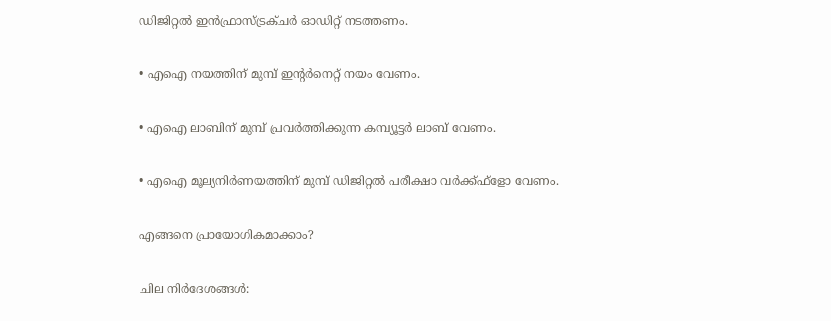ഡിജിറ്റൽ ഇൻഫ്രാസ്ട്രക്ചർ ഓഡിറ്റ് നടത്തണം.

• എഐ നയത്തിന് മുമ്പ് ഇന്റർനെറ്റ് നയം വേണം.

• എഐ ലാബിന് മുമ്പ് പ്രവർത്തിക്കുന്ന കമ്പ്യൂട്ടർ ലാബ് വേണം.

• എഐ മൂല്യനിർണയത്തിന് മുമ്പ് ഡിജിറ്റൽ പരീക്ഷാ വർക്ക്ഫ്‌ളോ വേണം.

എങ്ങനെ പ്രായോഗികമാക്കാം?

ചില നിർദേശങ്ങൾ: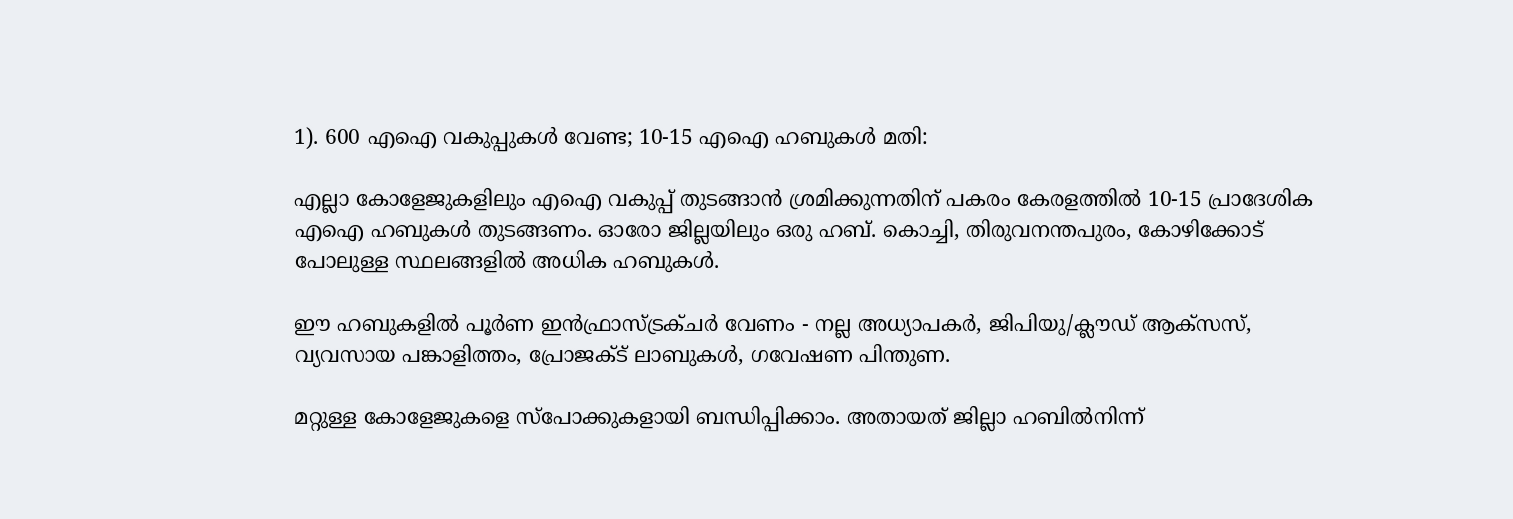1). 600 എഐ വകുപ്പുകൾ വേണ്ട; 10-15 എഐ ഹബുകൾ മതി:

എല്ലാ കോളേജുകളിലും എഐ വകുപ്പ് തുടങ്ങാൻ ശ്രമിക്കുന്നതിന് പകരം കേരളത്തിൽ 10-15 പ്രാദേശിക എഐ ഹബുകൾ തുടങ്ങണം. ഓരോ ജില്ലയിലും ഒരു ഹബ്. കൊച്ചി, തിരുവനന്തപുരം, കോഴിക്കോട് പോലുള്ള സ്ഥലങ്ങളിൽ അധിക ഹബുകൾ.

ഈ ഹബുകളിൽ പൂർണ ഇൻഫ്രാസ്ട്രക്ചർ വേണം - നല്ല അധ്യാപകർ, ജിപിയു/ക്ലൗഡ് ആക്‌സസ്, വ്യവസായ പങ്കാളിത്തം, പ്രോജക്ട് ലാബുകൾ, ഗവേഷണ പിന്തുണ.

മറ്റുള്ള കോളേജുകളെ സ്‌പോക്കുകളായി ബന്ധിപ്പിക്കാം. അതായത് ജില്ലാ ഹബിൽനിന്ന്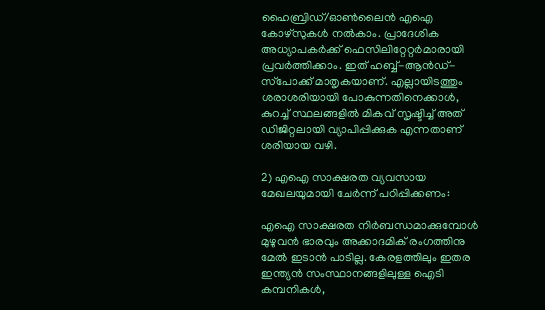ഹൈബ്രിഡ്/ഓൺലൈൻ എഐ കോഴ്‌സുകൾ നൽകാം. പ്രാദേശിക അധ്യാപകർക്ക് ഫെസിലിറ്റേറ്റർമാരായി പ്രവർത്തിക്കാം. ഇത് ഹബ്ബ്-ആൻഡ്-സ്‌പോക്ക് മാതൃകയാണ്. എല്ലായിടത്തും ശരാശരിയായി പോകുന്നതിനെക്കാൾ, കുറച്ച് സ്ഥലങ്ങളിൽ മികവ് സൃഷ്ടിച്ച് അത് ഡിജിറ്റലായി വ്യാപിപ്പിക്കുക എന്നതാണ് ശരിയായ വഴി.

2) എഐ സാക്ഷരത വ്യവസായ മേഖലയുമായി ചേർന്ന് പഠിപ്പിക്കണം:

എഐ സാക്ഷരത നിർബന്ധമാക്കുമ്പോൾ മുഴുവൻ ഭാരവും അക്കാദമിക് രംഗത്തിനു മേൽ ഇടാൻ പാടില്ല. കേരളത്തിലും ഇതര ഇന്ത്യൻ സംസ്ഥാനങ്ങളിലുള്ള ഐടി കമ്പനികൾ,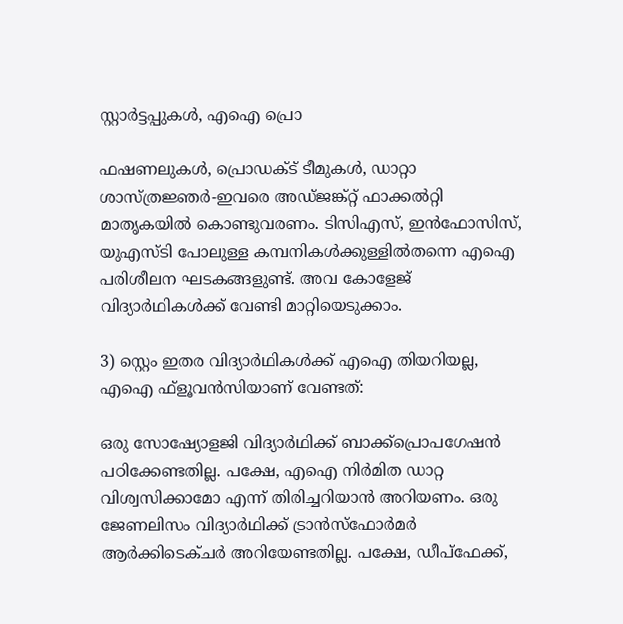സ്റ്റാർട്ടപ്പുകൾ, എഐ പ്രൊ

ഫഷണലുകൾ, പ്രൊഡക്ട് ടീമുകൾ, ഡാറ്റാ ശാസ്ത്രജ്ഞർ-ഇവരെ അഡ്ജങ്ക്റ്റ് ഫാക്കൽറ്റി മാതൃകയിൽ കൊണ്ടുവരണം. ടിസിഎസ്, ഇൻഫോസിസ്, യുഎസ്ടി പോലുള്ള കമ്പനികൾക്കുള്ളിൽതന്നെ എഐ പരിശീലന ഘടകങ്ങളുണ്ട്. അവ കോളേജ് വിദ്യാർഥികൾക്ക് വേണ്ടി മാറ്റിയെടുക്കാം.

3) സ്റ്റെം ഇതര വിദ്യാർഥികൾക്ക് എഐ തിയറിയല്ല, എഐ ഫ്‌ളൂവൻസിയാണ് വേണ്ടത്:

ഒരു സോഷ്യോളജി വിദ്യാർഥിക്ക് ബാക്ക്‌പ്രൊപഗേഷൻ പഠിക്കേണ്ടതില്ല. പക്ഷേ, എഐ നിർമിത ഡാറ്റ വിശ്വസിക്കാമോ എന്ന് തിരിച്ചറിയാൻ അറിയണം. ഒരു ജേണലിസം വിദ്യാർഥിക്ക് ട്രാൻസ്‌ഫോർമർ ആർക്കിടെക്ചർ അറിയേണ്ടതില്ല. പക്ഷേ, ഡീപ്‌ഫേക്ക്,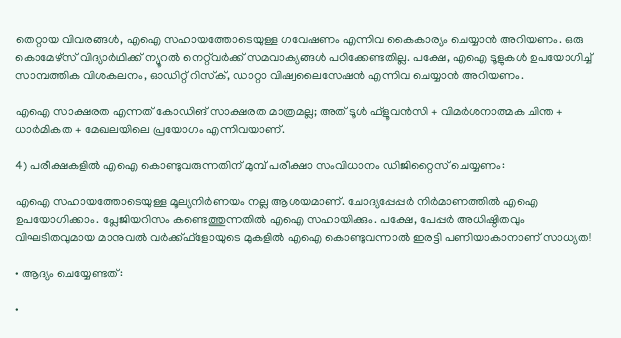തെറ്റായ വിവരങ്ങൾ, എഐ സഹായത്തോടെയുള്ള ഗവേഷണം എന്നിവ കൈകാര്യം ചെയ്യാൻ അറിയണം. ഒരു കൊമേഴ്‌സ് വിദ്യാർഥിക്ക് ന്യൂറൽ നെറ്റ്‌വർക്ക് സമവാക്യങ്ങൾ പഠിക്കേണ്ടതില്ല. പക്ഷേ, എഐ ടൂളുകൾ ഉപയോഗിച്ച് സാമ്പത്തിക വിശകലനം, ഓഡിറ്റ് റിസ്‌ക്, ഡാറ്റാ വിഷ്വലൈസേഷൻ എന്നിവ ചെയ്യാൻ അറിയണം.

എഐ സാക്ഷരത എന്നത് കോഡിങ് സാക്ഷരത മാത്രമല്ല; അത് ടൂൾ ഫ്‌ളൂവൻസി + വിമർശനാത്മക ചിന്ത + ധാർമികത + മേഖലയിലെ പ്രയോഗം എന്നിവയാണ്.

4) പരീക്ഷകളിൽ എഐ കൊണ്ടുവരുന്നതിന് മുമ്പ് പരീക്ഷാ സംവിധാനം ഡിജിറ്റൈസ് ചെയ്യണം:

എഐ സഹായത്തോടെയുള്ള മൂല്യനിർണയം നല്ല ആശയമാണ്. ചോദ്യപ്പേപ്പർ നിർമാണത്തിൽ എഐ ഉപയോഗിക്കാം. പ്ലേജിയറിസം കണ്ടെത്തുന്നതിൽ എഐ സഹായിക്കും. പക്ഷേ, പേപ്പർ അധിഷ്ഠിതവും വിഘടിതവുമായ മാനുവൽ വർക്ക്ഫ്‌ളോയുടെ മുകളിൽ എഐ കൊണ്ടുവന്നാൽ ഇരട്ടി പണിയാകാനാണ് സാധ്യത!

• ആദ്യം ചെയ്യേണ്ടത്:

•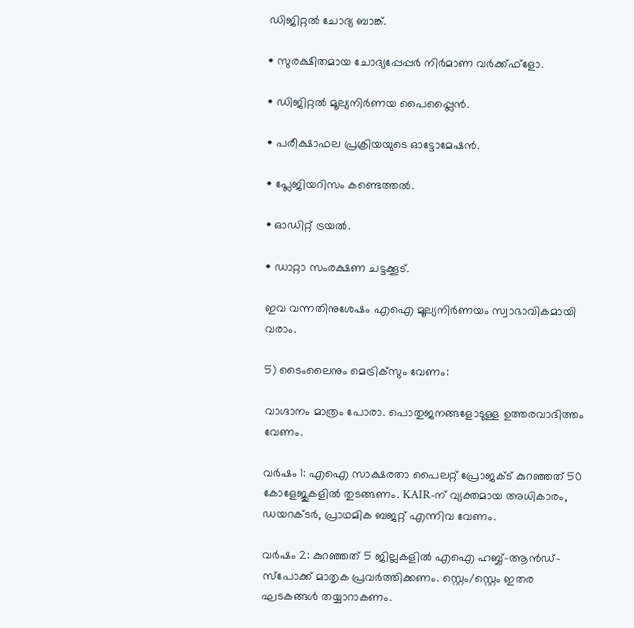ഡിജിറ്റൽ ചോദ്യ ബാങ്ക്.

• സുരക്ഷിതമായ ചോദ്യപ്പേപ്പർ നിർമാണ വർക്ക്ഫ്‌ളോ.

• ഡിജിറ്റൽ മൂല്യനിർണയ പൈപ്പ്ലൈൻ.

• പരീക്ഷാഫല പ്രക്രിയയുടെ ഓട്ടോമേഷൻ.

• പ്ലേജിയറിസം കണ്ടെത്തൽ.

• ഓഡിറ്റ് ട്രയൽ.

• ഡാറ്റാ സംരക്ഷണ ചട്ടക്കൂട്.

ഇവ വന്നതിനുശേഷം എഐ മൂല്യനിർണയം സ്വാഭാവികമായി വരാം.

5) ടൈംലൈനും മെട്രിക്‌സും വേണം:

വാഗ്ദാനം മാത്രം പോരാ. പൊതുജനങ്ങളോടുള്ള ഉത്തരവാദിത്തം വേണം.

വർഷം 1: എഐ സാക്ഷരതാ പൈലറ്റ് പ്രോജക്ട് കുറഞ്ഞത് 50 കോളേജുകളിൽ തുടങ്ങണം. KAIR-ന് വ്യക്തമായ അധികാരം, ഡയറക്ടർ, പ്രാഥമിക ബജറ്റ് എന്നിവ വേണം.

വർഷം 2: കുറഞ്ഞത് 5 ജില്ലകളിൽ എഐ ഹബ്ബ്-ആൻഡ്-സ്‌പോക്ക് മാതൃക പ്രവർത്തിക്കണം. സ്റ്റെം/സ്റ്റെം ഇതര ഘടകങ്ങൾ തയ്യാറാകണം.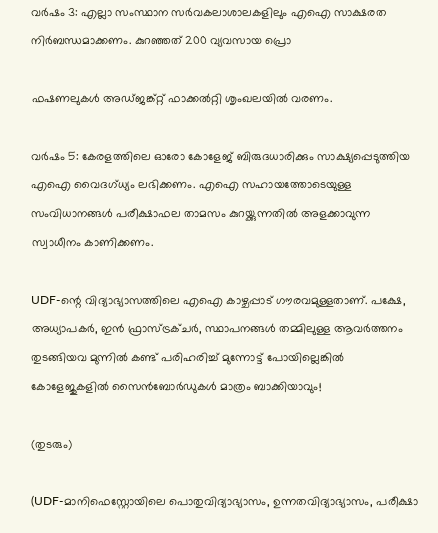വർഷം 3: എല്ലാ സംസ്ഥാന സർവകലാശാലകളിലും എഐ സാക്ഷരത നിർബന്ധമാക്കണം. കുറഞ്ഞത് 200 വ്യവസായ പ്രൊ

ഫഷണലുകൾ അഡ്ജങ്ക്റ്റ് ഫാക്കൽറ്റി ശൃംഖലയിൽ വരണം.

വർഷം 5: കേരളത്തിലെ ഓരോ കോളേജ് ബിരുദധാരിക്കും സാക്ഷ്യപ്പെടുത്തിയ എഐ വൈദഗ്ധ്യം ലഭിക്കണം. എഐ സഹായത്തോടെയുള്ള സംവിധാനങ്ങൾ പരീക്ഷാഫല താമസം കുറയ്ക്കുന്നതിൽ അളക്കാവുന്ന സ്വാധീനം കാണിക്കണം.

UDF-ന്റെ വിദ്യാഭ്യാസത്തിലെ എഐ കാഴ്ചപ്പാട് ഗൗരവമുള്ളതാണ്. പക്ഷേ, അധ്യാപകർ, ഇൻ ഫ്രാസ്ട്രക്ചർ, സ്ഥാപനങ്ങൾ തമ്മിലുള്ള ആവർത്തനം തുടങ്ങിയവ മുന്നിൽ കണ്ട് പരിഹരിച്ച് മുന്നോട്ട് പോയില്ലെങ്കിൽ കോളേജുകളിൽ സൈൻബോർഡുകൾ മാത്രം ബാക്കിയാവും!

(തുടരും)

(UDF-മാനിഫെസ്റ്റോയിലെ പൊതുവിദ്യാഭ്യാസം, ഉന്നതവിദ്യാഭ്യാസം, പരീക്ഷാ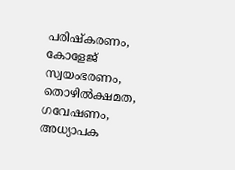പരിഷ്‌കരണം, കോളേജ് സ്വയംഭരണം, തൊഴിൽക്ഷമത, ഗവേഷണം, അധ്യാപക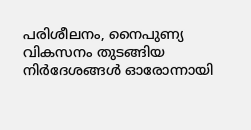പരിശീലനം, നൈപുണ്യ വികസനം തുടങ്ങിയ നിർദേശങ്ങൾ ഓരോന്നായി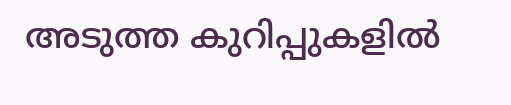അടുത്ത കുറിപ്പുകളിൽ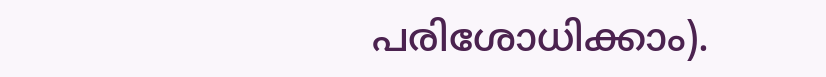പരിശോധിക്കാം).